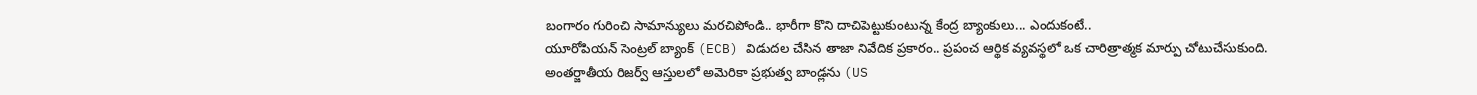బంగారం గురించి సామాన్యులు మరచిపోండి.. భారీగా కొని దాచిపెట్టుకుంటున్న కేంద్ర బ్యాంకులు... ఎందుకంటే..
యూరోపియన్ సెంట్రల్ బ్యాంక్ (ECB) విడుదల చేసిన తాజా నివేదిక ప్రకారం.. ప్రపంచ ఆర్థిక వ్యవస్థలో ఒక చారిత్రాత్మక మార్పు చోటుచేసుకుంది. అంతర్జాతీయ రిజర్వ్ ఆస్తులలో అమెరికా ప్రభుత్వ బాండ్లను (US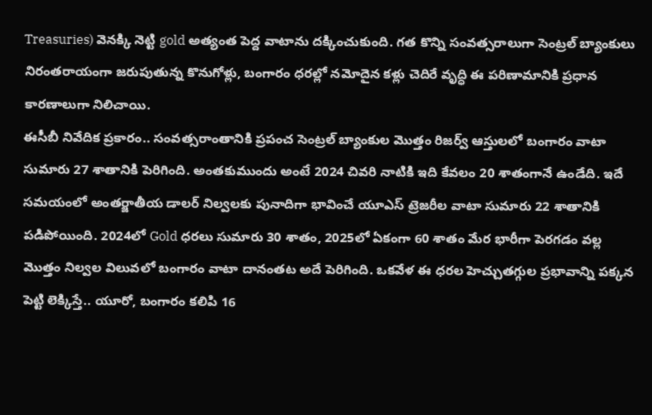Treasuries) వెనక్కి నెట్టి gold అత్యంత పెద్ద వాటాను దక్కించుకుంది. గత కొన్ని సంవత్సరాలుగా సెంట్రల్ బ్యాంకులు నిరంతరాయంగా జరుపుతున్న కొనుగోళ్లు, బంగారం ధరల్లో నమోదైన కళ్లు చెదిరే వృద్ధి ఈ పరిణామానికి ప్రధాన కారణాలుగా నిలిచాయి.
ఈసీబీ నివేదిక ప్రకారం.. సంవత్సరాంతానికి ప్రపంచ సెంట్రల్ బ్యాంకుల మొత్తం రిజర్వ్ ఆస్తులలో బంగారం వాటా సుమారు 27 శాతానికి పెరిగింది. అంతకుముందు అంటే 2024 చివరి నాటికి ఇది కేవలం 20 శాతంగానే ఉండేది. ఇదే సమయంలో అంతర్జాతీయ డాలర్ నిల్వలకు పునాదిగా భావించే యూఎస్ ట్రెజరీల వాటా సుమారు 22 శాతానికి పడిపోయింది. 2024లో Gold ధరలు సుమారు 30 శాతం, 2025లో ఏకంగా 60 శాతం మేర భారీగా పెరగడం వల్ల మొత్తం నిల్వల విలువలో బంగారం వాటా దానంతట అదే పెరిగింది. ఒకవేళ ఈ ధరల హెచ్చుతగ్గుల ప్రభావాన్ని పక్కన పెట్టి లెక్కిస్తే.. యూరో, బంగారం కలిపి 16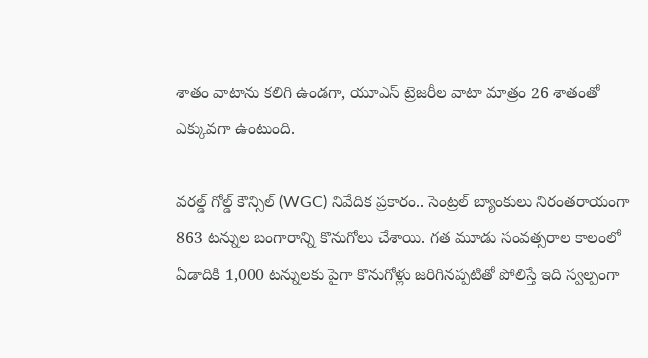శాతం వాటాను కలిగి ఉండగా, యూఎస్ ట్రెజరీల వాటా మాత్రం 26 శాతంతో ఎక్కువగా ఉంటుంది.

వరల్డ్ గోల్డ్ కౌన్సిల్ (WGC) నివేదిక ప్రకారం.. సెంట్రల్ బ్యాంకులు నిరంతరాయంగా 863 టన్నుల బంగారాన్ని కొనుగోలు చేశాయి. గత మూడు సంవత్సరాల కాలంలో ఏడాదికి 1,000 టన్నులకు పైగా కొనుగోళ్లు జరిగినప్పటితో పోలిస్తే ఇది స్వల్పంగా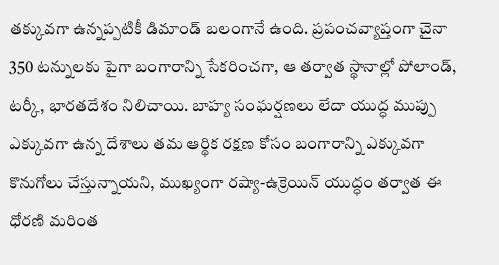తక్కువగా ఉన్నప్పటికీ డిమాండ్ బలంగానే ఉంది. ప్రపంచవ్యాప్తంగా చైనా 350 టన్నులకు పైగా బంగారాన్ని సేకరించగా, ఆ తర్వాత స్థానాల్లో పోలాండ్, టర్కీ, భారతదేశం నిలిచాయి. బాహ్య సంఘర్షణలు లేదా యుద్ధ ముప్పు ఎక్కువగా ఉన్న దేశాలు తమ ఆర్థిక రక్షణ కోసం బంగారాన్ని ఎక్కువగా కొనుగోలు చేస్తున్నాయని, ముఖ్యంగా రష్యా-ఉక్రెయిన్ యుద్ధం తర్వాత ఈ ధోరణి మరింత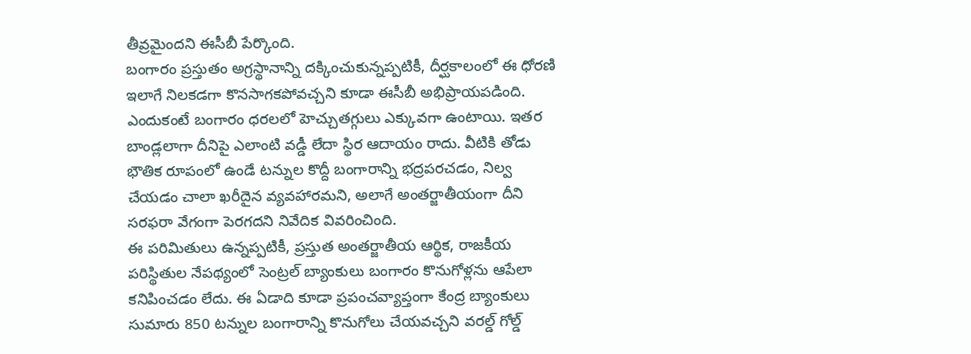తీవ్రమైందని ఈసీబీ పేర్కొంది.
బంగారం ప్రస్తుతం అగ్రస్థానాన్ని దక్కించుకున్నప్పటికీ, దీర్ఘకాలంలో ఈ ధోరణి ఇలాగే నిలకడగా కొనసాగకపోవచ్చని కూడా ఈసీబీ అభిప్రాయపడింది. ఎందుకంటే బంగారం ధరలలో హెచ్చుతగ్గులు ఎక్కువగా ఉంటాయి. ఇతర బాండ్లలాగా దీనిపై ఎలాంటి వడ్డీ లేదా స్థిర ఆదాయం రాదు. వీటికి తోడు భౌతిక రూపంలో ఉండే టన్నుల కొద్దీ బంగారాన్ని భద్రపరచడం, నిల్వ చేయడం చాలా ఖరీదైన వ్యవహారమని, అలాగే అంతర్జాతీయంగా దీని సరఫరా వేగంగా పెరగదని నివేదిక వివరించింది.
ఈ పరిమితులు ఉన్నప్పటికీ, ప్రస్తుత అంతర్జాతీయ ఆర్థిక, రాజకీయ పరిస్థితుల నేపథ్యంలో సెంట్రల్ బ్యాంకులు బంగారం కొనుగోళ్లను ఆపేలా కనిపించడం లేదు. ఈ ఏడాది కూడా ప్రపంచవ్యాప్తంగా కేంద్ర బ్యాంకులు సుమారు 850 టన్నుల బంగారాన్ని కొనుగోలు చేయవచ్చని వరల్డ్ గోల్డ్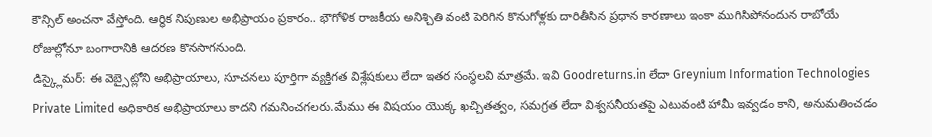కౌన్సిల్ అంచనా వేస్తోంది. ఆర్థిక నిపుణుల అభిప్రాయం ప్రకారం.. భౌగోళిక రాజకీయ అనిశ్చితి వంటి పెరిగిన కొనుగోళ్లకు దారితీసిన ప్రధాన కారణాలు ఇంకా ముగిసిపోనందున రాబోయే రోజుల్లోనూ బంగారానికి ఆదరణ కొనసాగనుంది.
డిస్క్లైమర్: ఈ వెబ్సైట్లోని అభిప్రాయాలు, సూచనలు పూర్తిగా వ్యక్తిగత విశ్లేషకులు లేదా ఇతర సంస్థలవి మాత్రమే. ఇవి Goodreturns.in లేదా Greynium Information Technologies Private Limited అధికారిక అభిప్రాయాలు కాదని గమనించగలరు.మేము ఈ విషయం యొక్క ఖచ్చితత్వం, సమగ్రత లేదా విశ్వసనీయతపై ఎటువంటి హామీ ఇవ్వడం కాని, అనుమతించడం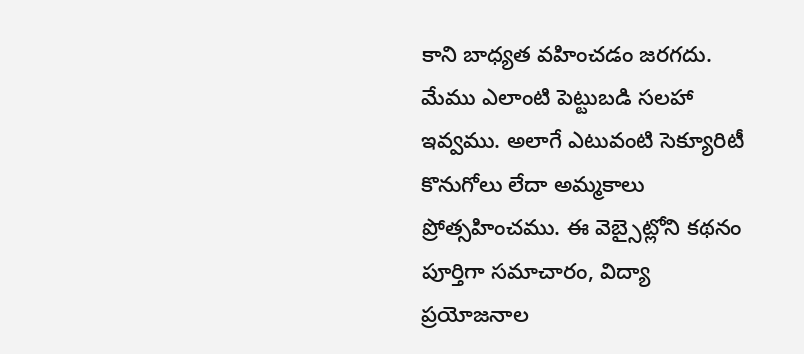కాని బాధ్యత వహించడం జరగదు. మేము ఎలాంటి పెట్టుబడి సలహా ఇవ్వము. అలాగే ఎటువంటి సెక్యూరిటీ కొనుగోలు లేదా అమ్మకాలు ప్రోత్సహించము. ఈ వెబ్సైట్లోని కథనం పూర్తిగా సమాచారం, విద్యా ప్రయోజనాల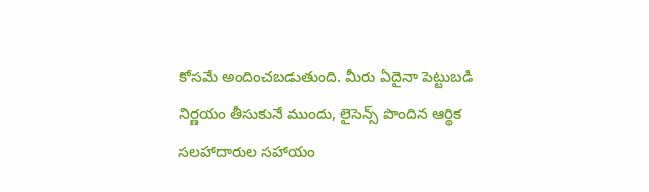కోసమే అందించబడుతుంది. మీరు ఏదైనా పెట్టుబడి నిర్ణయం తీసుకునే ముందు, లైసెన్స్ పొందిన ఆర్థిక సలహాదారుల సహాయం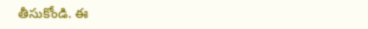తీసుకోండి. ఈ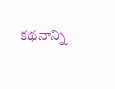కథనాన్ని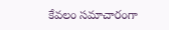కేవలం సమాచారంగా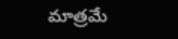మాత్రమే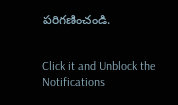పరిగణించండి.


Click it and Unblock the Notifications